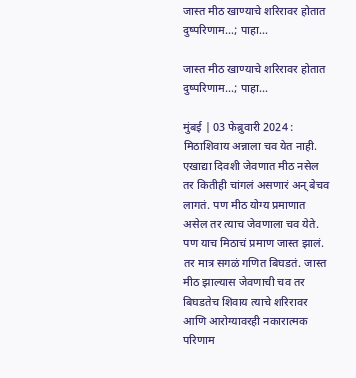जास्त मीठ खाण्याचे शरिरावर होतात दुष्परिणाम…; पाहा…

जास्त मीठ खाण्याचे शरिरावर होतात दुष्परिणाम…; पाहा…

मुंबई | 03 फेब्रुवारी 2024 : मिठाशिवाय अन्नाला चव येत नाही. एखाद्या दिवशी जेवणात मीठ नसेल तर कितीही चांगलं असणारं अन् बेचव लागतं. पण मीठ योग्य प्रमाणात असेल तर त्याच जेवणाला चव येते. पण याच मिठाचं प्रमाण जास्त झालं. तर मात्र सगळं गणित बिघडतं. जास्त मीठ झाल्यास जेवणाची चव तर बिघडतेच शिवाय त्याचे शरिरावर आणि आरोग्यावरही नकारात्मक परिणाम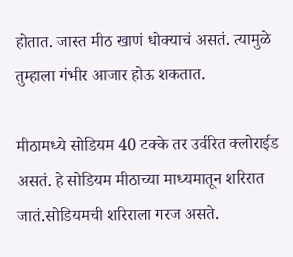होतात. जास्त मीठ खाणं धोक्याचं असतं. त्यामुळे तुम्हाला गंभीर आजार होऊ शकतात.

मीठामध्ये सोडियम 40 टक्के तर उर्वरित क्लोराईड असतं. हे सोडियम मीठाच्या माध्यमातून शरिरात जातं.सोडियमची शरिराला गरज असते.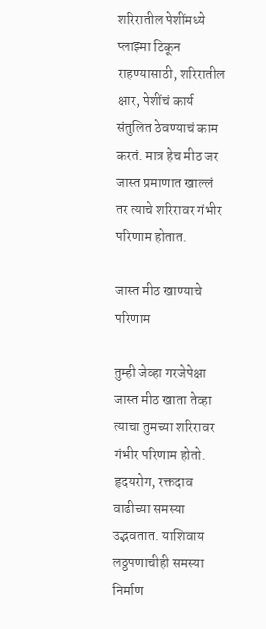शरिरातील पेशींमध्ये प्लाझ्मा टिकून राहण्यासाठी, शरिरातील क्षार, पेशींचं कार्य संतुलित ठेवण्याचं काम करतं. मात्र हेच मीठ जर जास्त प्रमाणात खाल्लं तर त्याचे शरिरावर गंभीर परिणाम होतात.

जास्त मीठ खाण्याचे परिणाम

तुम्ही जेव्हा गरजेपेक्षा जास्त मीठ खाता तेव्हा त्याचा तुमच्या शरिरावर गंभीर परिणाम होतो. हृदयरोग, रक्तदाव वाढीच्या समस्या उद्भवतात. याशिवाय लठ्ठपणाचीही समस्या निर्माण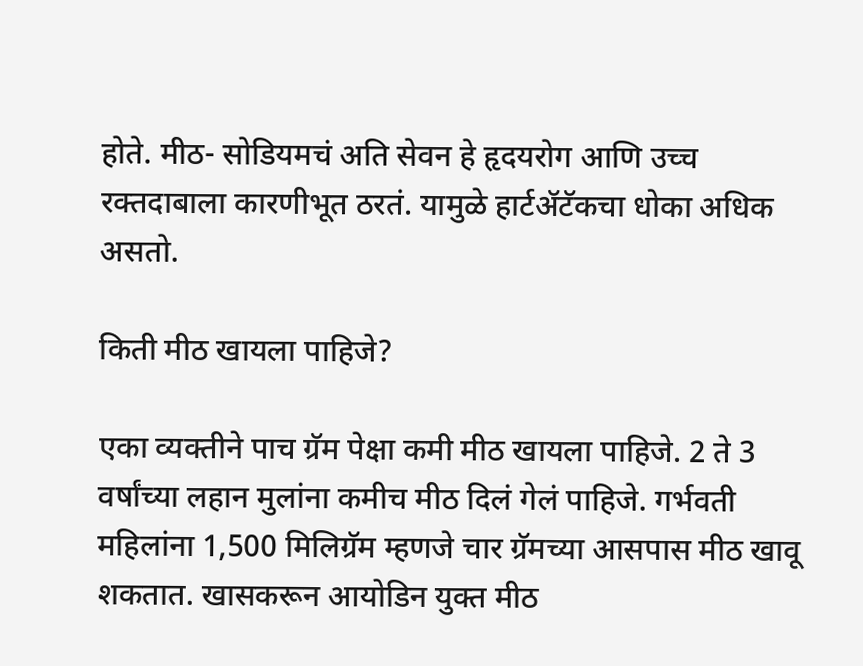होते. मीठ- सोडियमचं अति सेवन हे हृदयरोग आणि उच्च रक्तदाबाला कारणीभूत ठरतं. यामुळे हार्टॲटॅकचा धोका अधिक असतो.

किती मीठ खायला पाहिजे?

एका व्यक्तीने पाच ग्रॅम पेक्षा कमी मीठ खायला पाहिजे. 2 ते 3 वर्षांच्या लहान मुलांना कमीच मीठ दिलं गेलं पाहिजे. गर्भवती महिलांना 1,500 मिलिग्रॅम म्हणजे चार ग्रॅमच्या आसपास मीठ खावू शकतात. खासकरून आयोडिन युक्त मीठ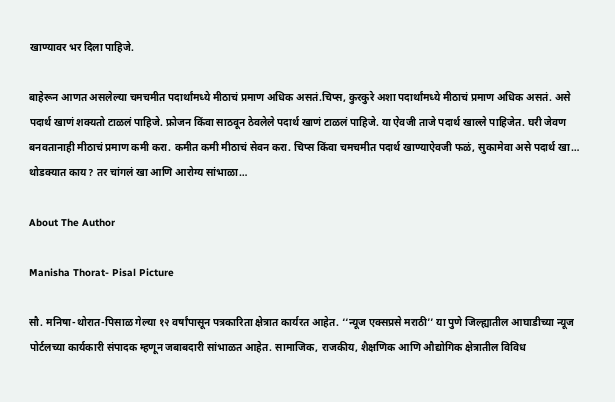खाण्यावर भर दिला पाहिजे.

बाहेरून आणत असलेल्या चमचमीत पदार्थांमध्ये मीठाचं प्रमाण अधिक असतं.चिप्स, कुरकुरे अशा पदार्थांमध्ये मीठाचं प्रमाण अधिक असतं. असे पदार्थ खाणं शक्यतो टाळलं पाहिजे. फ्रोजन किंवा साठवून ठेवलेले पदार्थ खाणं टाळलं पाहिजे. या ऐवजी ताजे पदार्थ खाल्ले पाहिजेत. घरी जेवण बनवतानाही मीठाचं प्रमाण कमी करा. कमीत कमी मीठाचं सेवन करा. चिप्स किंवा चमचमीत पदार्थ खाण्याऐवजी फळं, सुकामेवा असे पदार्थ खा… थोडक्यात काय? तर चांगलं खा आणि आरोग्य सांभाळा…

About The Author

Manisha Thorat- Pisal Picture

सौ. मनिषा-थोरात-पिसाळ गेल्या १२ वर्षांपासून पत्रकारिता क्षेत्रात कार्यरत आहेत. ‘‘न्यूज एक्सप्रसे मराठी’’ या पुणे जिल्ह्यातील आघाडीच्या न्यूज पोर्टलच्या कार्यकारी संपादक म्हणून जबाबदारी सांभाळत आहेत. सामाजिक, राजकीय, शैक्षणिक आणि औद्योगिक क्षेत्रातील विविध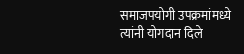समाजपयोगी उपक्रमांमध्ये त्यांनी योगदान दिले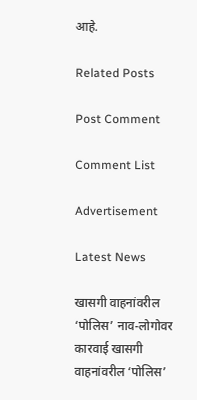आहे.

Related Posts

Post Comment

Comment List

Advertisement

Latest News

खासगी वाहनांवरील ‘पोलिस’ नाव-लोगोवर कारवाई खासगी वाहनांवरील ‘पोलिस’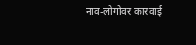नाव-लोगोवर कारवाई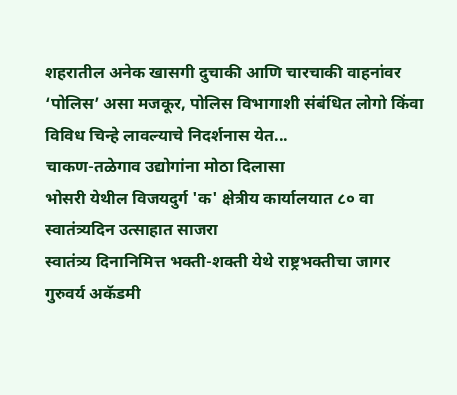शहरातील अनेक खासगी दुचाकी आणि चारचाकी वाहनांवर ‘पोलिस’ असा मजकूर, पोलिस विभागाशी संबंधित लोगो किंवा विविध चिन्हे लावल्याचे निदर्शनास येत...
चाकण-तळेगाव उद्योगांना मोठा दिलासा
भोसरी येथील विजयदुर्ग 'क' क्षेत्रीय कार्यालयात ८० वा स्वातंत्र्यदिन उत्साहात साजरा
स्वातंत्र्य दिनानिमित्त भक्ती-शक्ती येथे राष्ट्रभक्तीचा जागर
गुरुवर्य अकॅडमी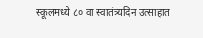स्कूलमध्ये ८० वा स्वातंत्र्यदिन उत्साहात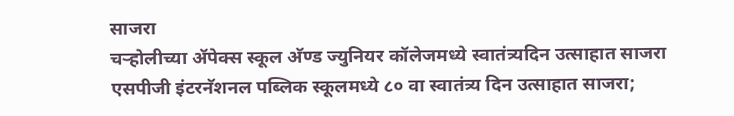साजरा
चऱ्होलीच्या अ‍ॅपेक्स स्कूल अ‍ॅण्ड ज्युनियर कॉलेजमध्ये स्वातंत्र्यदिन उत्साहात साजरा
एसपीजी इंटरनॅशनल पब्लिक स्कूलमध्ये ८० वा स्वातंत्र्य दिन उत्साहात साजरा;